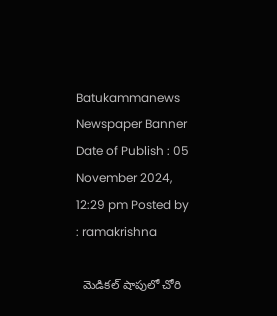Batukammanews
Newspaper Banner
Date of Publish : 05 November 2024, 12:29 pm Posted by : ramakrishna

  మెడికల్ షాపులో చోరి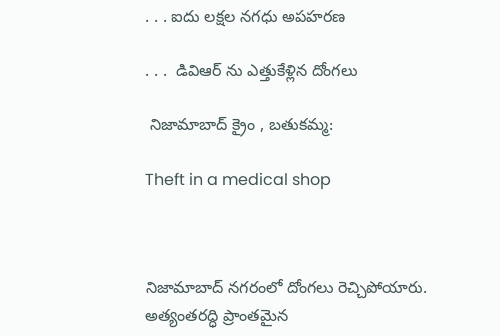. . . ఐదు లక్షల నగధు అపహరణ

. . .  డివిఆర్ ను ఎత్తుకేళ్లిన దోంగలు

 నిజామాబాద్ క్రైం , బతుకమ్మ:

Theft in a medical shop



నిజామాబాద్ నగరంలో దోంగలు రెచ్చిపోయారు. అత్యంతరద్ధి ప్రాంతమైన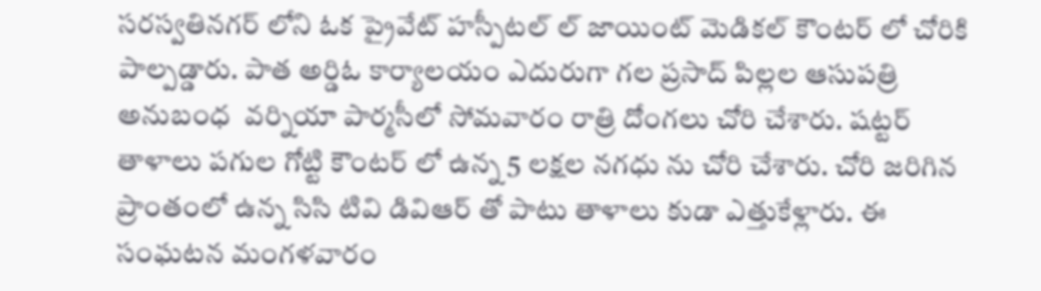సరస్వతినగర్ లోని ఓక ప్రైవేట్ హస్పీటల్ ల్ జాయింట్ మెడికల్ కౌంటర్ లో చోరికి పాల్పడ్డారు. పాత అర్డిఓ కార్యాలయం ఎదురుగా గల ప్రసాద్ పిల్లల ఆసుపత్రి అనుబంధ  వర్నియా పార్మసీలో సోమవారం రాత్రి దోంగలు చోరి చేశారు. షట్టర్ తాళాలు పగుల గోట్టి కౌంటర్ లో ఉన్న 5 లక్షల నగధు ను చోరి చేశారు. చోరి జరిగిన ప్రాంతంలో ఉన్న సిసి టివి డివిఆర్ తో పాటు తాళాలు కుడా ఎత్తుకేళ్లారు. ఈ సంఘటన మంగళవారం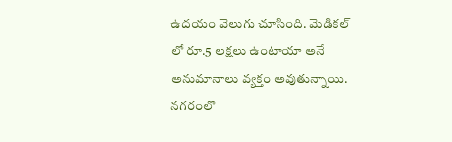ఉదయం వెలుగు చూసింది. మెడికల్ లో రూ.5 లక్షలు ఉంటాయా అనే అనుమానాలు వ్యక్తం అవుతున్నాయి. నగరంలొ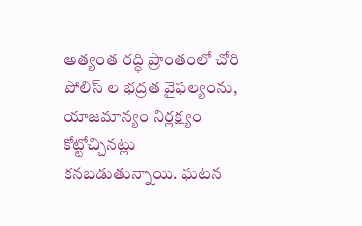అత్యంత రద్ధి ప్రాంతంలో చోరి పోలిస్ ల భద్రత వైఫల్యంను, యాజమాన్యం నిర్లక్ష్యం కోట్టోచ్చినట్లు కనబడుతున్నాయి. ఘటన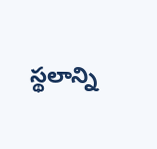స్థలాన్ని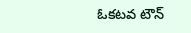ఓకటవ టౌన్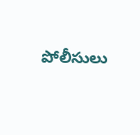పోలీసులు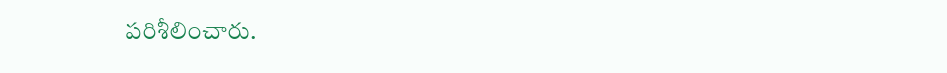పరిశీలించారు.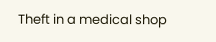Theft in a medical shop